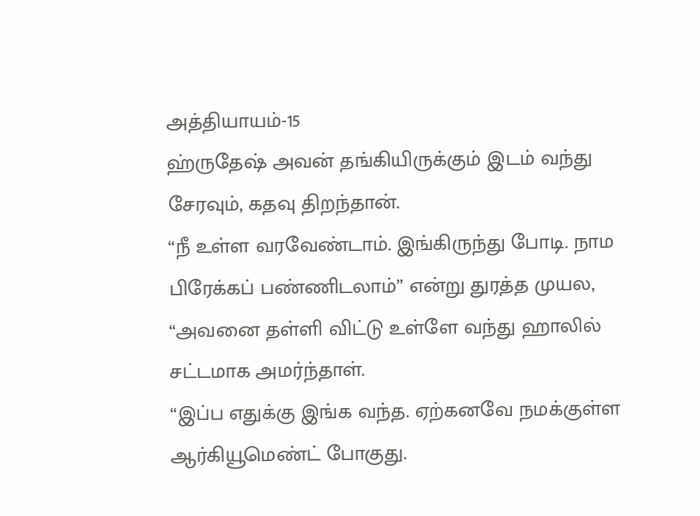அத்தியாயம்-15
ஹ்ருதேஷ் அவன் தங்கியிருக்கும் இடம் வந்து சேரவும், கதவு திறந்தான்.
“நீ உள்ள வரவேண்டாம். இங்கிருந்து போடி. நாம பிரேக்கப் பண்ணிடலாம்” என்று துரத்த முயல, “அவனை தள்ளி விட்டு உள்ளே வந்து ஹாலில் சட்டமாக அமர்ந்தாள்.
“இப்ப எதுக்கு இங்க வந்த. ஏற்கனவே நமக்குள்ள ஆர்கியூமெண்ட் போகுது.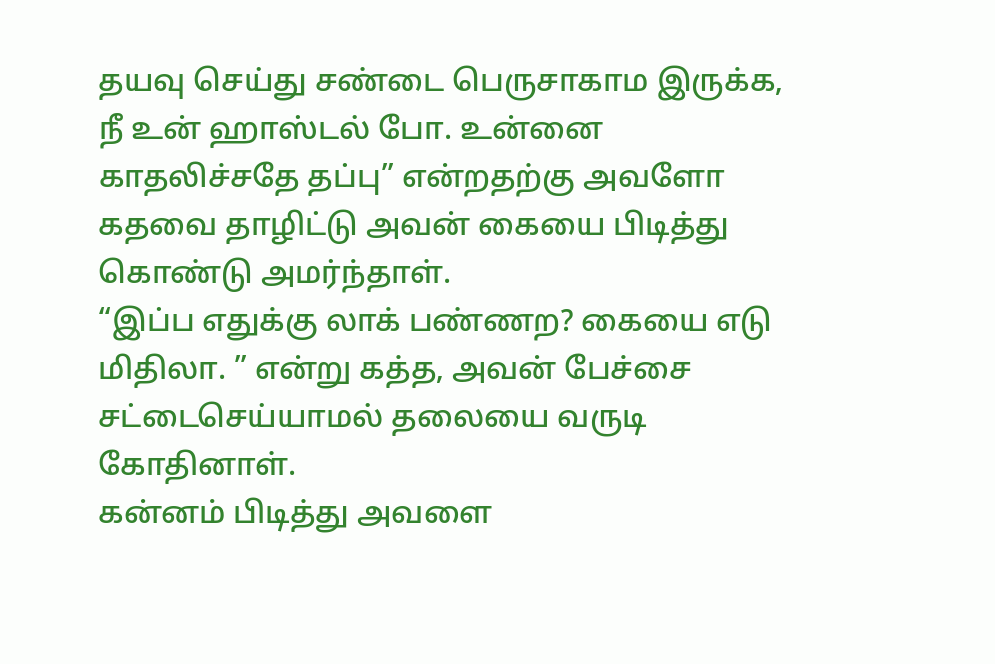தயவு செய்து சண்டை பெருசாகாம இருக்க, நீ உன் ஹாஸ்டல் போ. உன்னை காதலிச்சதே தப்பு” என்றதற்கு அவளோ கதவை தாழிட்டு அவன் கையை பிடித்து கொண்டு அமர்ந்தாள்.
“இப்ப எதுக்கு லாக் பண்ணற? கையை எடு மிதிலா. ” என்று கத்த, அவன் பேச்சை சட்டைசெய்யாமல் தலையை வருடி கோதினாள்.
கன்னம் பிடித்து அவளை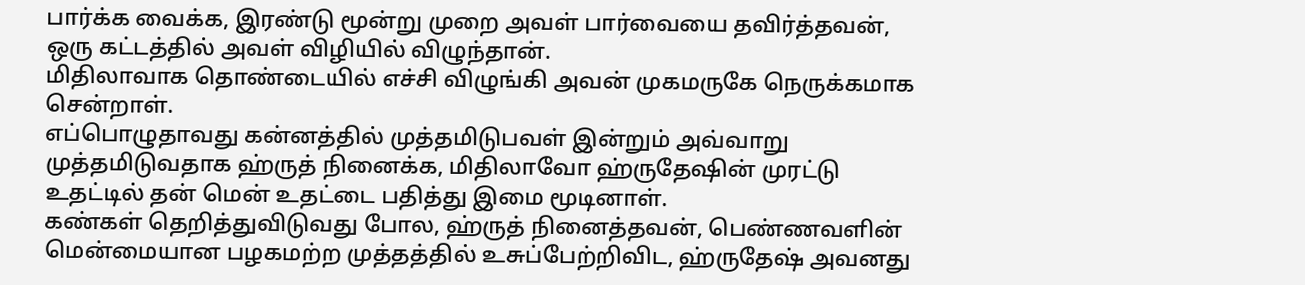பார்க்க வைக்க, இரண்டு மூன்று முறை அவள் பார்வையை தவிர்த்தவன், ஒரு கட்டத்தில் அவள் விழியில் விழுந்தான்.
மிதிலாவாக தொண்டையில் எச்சி விழுங்கி அவன் முகமருகே நெருக்கமாக சென்றாள்.
எப்பொழுதாவது கன்னத்தில் முத்தமிடுபவள் இன்றும் அவ்வாறு முத்தமிடுவதாக ஹ்ருத் நினைக்க, மிதிலாவோ ஹ்ருதேஷின் முரட்டு உதட்டில் தன் மென் உதட்டை பதித்து இமை மூடினாள்.
கண்கள் தெறித்துவிடுவது போல, ஹ்ருத் நினைத்தவன், பெண்ணவளின் மென்மையான பழகமற்ற முத்தத்தில் உசுப்பேற்றிவிட, ஹ்ருதேஷ் அவனது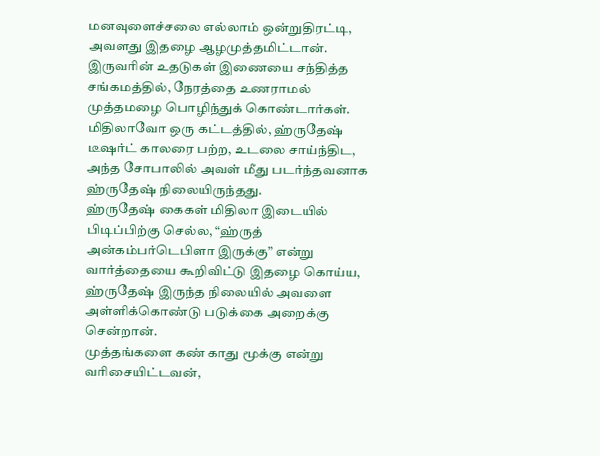மனவுளைச்சலை எல்லாம் ஒன்றுதிரட்டி, அவளது இதழை ஆழமுத்தமிட்டான்.
இருவரின் உதடுகள் இணையை சந்தித்த சங்கமத்தில், நேரத்தை உணராமல் முத்தமழை பொழிந்துக் கொண்டார்கள்.
மிதிலாவோ ஒரு கட்டத்தில், ஹ்ருதேஷ் டீஷர்ட் காலரை பற்ற, உடலை சாய்ந்திட, அந்த சோபாலில் அவள் மீது படர்ந்தவனாக ஹ்ருதேஷ் நிலையிருந்தது.
ஹ்ருதேஷ் கைகள் மிதிலா இடையில் பிடிப்பிற்கு செல்ல, “ஹ்ருத் அன்கம்பர்டெபிளா இருக்கு” என்று வார்த்தையை கூறிவிட்டு இதழை கொய்ய, ஹ்ருதேஷ் இருந்த நிலையில் அவளை அள்ளிக்கொண்டு படுக்கை அறைக்கு சென்றான்.
முத்தங்களை கண் காது மூக்கு என்று வரிசையிட்டவன்,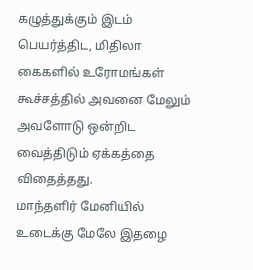கழுத்துக்கும் இடம் பெயர்த்திட, மிதிலா கைகளில் உரோமங்கள் கூச்சத்தில் அவனை மேலும் அவளோடு ஒன்றிட வைத்திடும் ஏக்கத்தை விதைத்தது.
மாந்தளிர் மேனியில் உடைக்கு மேலே இதழை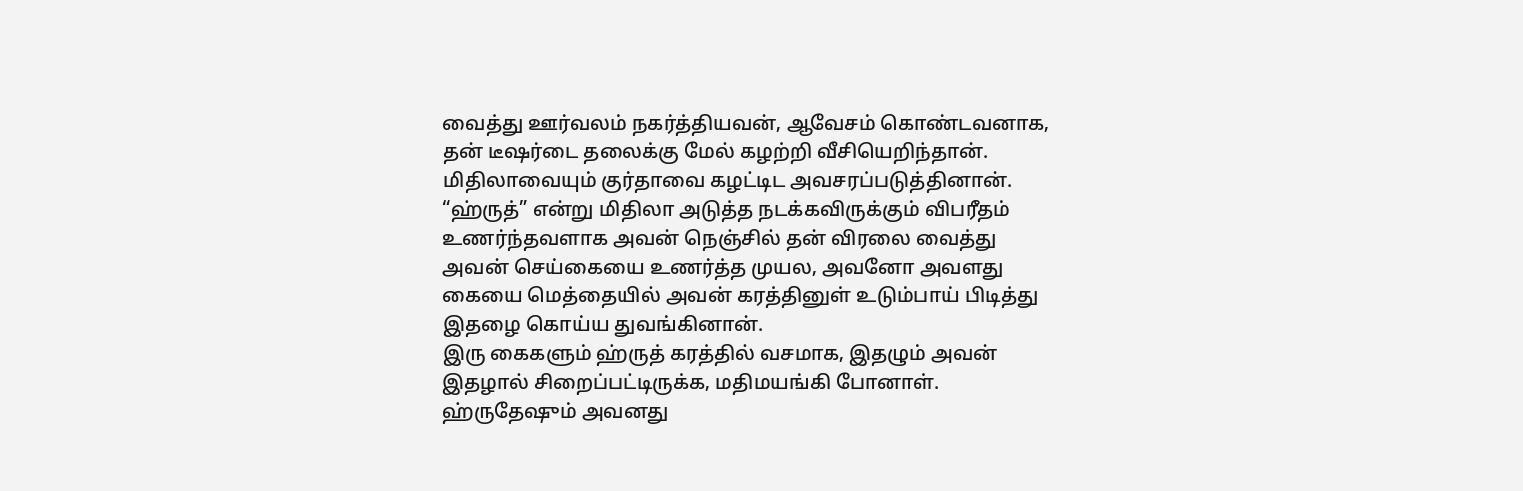வைத்து ஊர்வலம் நகர்த்தியவன், ஆவேசம் கொண்டவனாக, தன் டீஷர்டை தலைக்கு மேல் கழற்றி வீசியெறிந்தான்.
மிதிலாவையும் குர்தாவை கழட்டிட அவசரப்படுத்தினான். “ஹ்ருத்” என்று மிதிலா அடுத்த நடக்கவிருக்கும் விபரீதம் உணர்ந்தவளாக அவன் நெஞ்சில் தன் விரலை வைத்து அவன் செய்கையை உணர்த்த முயல, அவனோ அவளது கையை மெத்தையில் அவன் கரத்தினுள் உடும்பாய் பிடித்து இதழை கொய்ய துவங்கினான்.
இரு கைகளும் ஹ்ருத் கரத்தில் வசமாக, இதழும் அவன் இதழால் சிறைப்பட்டிருக்க, மதிமயங்கி போனாள்.
ஹ்ருதேஷும் அவனது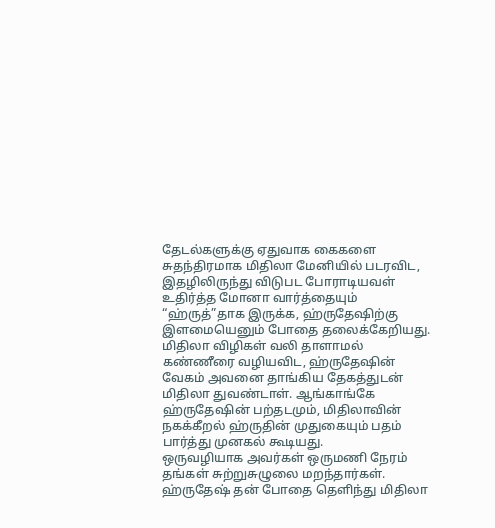தேடல்களுக்கு ஏதுவாக கைகளை சுதந்திரமாக மிதிலா மேனியில் படரவிட, இதழிலிருந்து விடுபட போராடியவள் உதிர்த்த மோனா வார்த்தையும் “ஹ்ருத்”தாக இருக்க, ஹ்ருதேஷிற்கு இளமையெனும் போதை தலைக்கேறியது.
மிதிலா விழிகள் வலி தாளாமல் கண்ணீரை வழியவிட, ஹ்ருதேஷின் வேகம் அவனை தாங்கிய தேகத்துடன் மிதிலா துவண்டாள். ஆங்காங்கே ஹ்ருதேஷின் பற்தடமும், மிதிலாவின் நகக்கீறல் ஹ்ருதின் முதுகையும் பதம் பார்த்து முனகல் கூடியது.
ஒருவழியாக அவர்கள் ஒருமணி நேரம் தங்கள் சுற்றுசுழுலை மறந்தார்கள்.
ஹ்ருதேஷ் தன் போதை தெளிந்து மிதிலா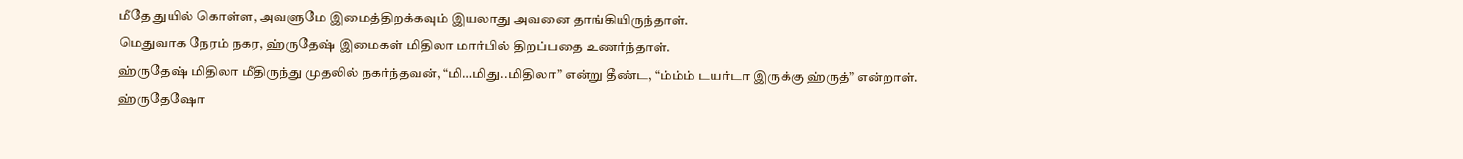மீதே துயில் கொள்ள, அவளுமே இமைத்திறக்கவும் இயலாது அவனை தாங்கியிருந்தாள்.
மெதுவாக நேரம் நகர, ஹ்ருதேஷ் இமைகள் மிதிலா மார்பில் திறப்பதை உணர்ந்தாள்.
ஹ்ருதேஷ் மிதிலா மீதிருந்து முதலில் நகர்ந்தவன், “மி…மிது..மிதிலா” என்று தீண்ட, “ம்ம்ம் டயர்டா இருக்கு ஹ்ருத்” என்றாள்.
ஹ்ருதேஷோ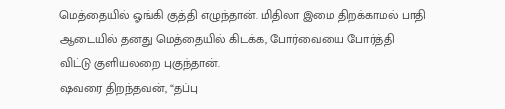மெத்தையில் ஓங்கி குத்தி எழுந்தான். மிதிலா இமை திறக்காமல் பாதி ஆடையில் தனது மெத்தையில் கிடக்க, போர்வையை போர்த்தி விட்டு குளியலறை புகுந்தான்.
ஷவரை திறந்தவன், “தப்பு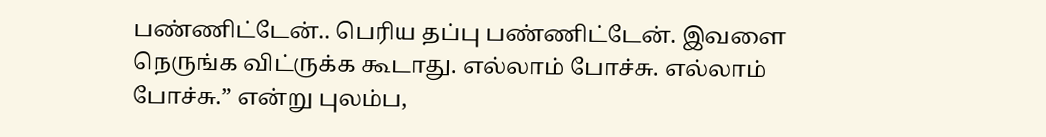பண்ணிட்டேன்.. பெரிய தப்பு பண்ணிட்டேன். இவளை நெருங்க விட்ருக்க கூடாது. எல்லாம் போச்சு. எல்லாம் போச்சு.” என்று புலம்ப,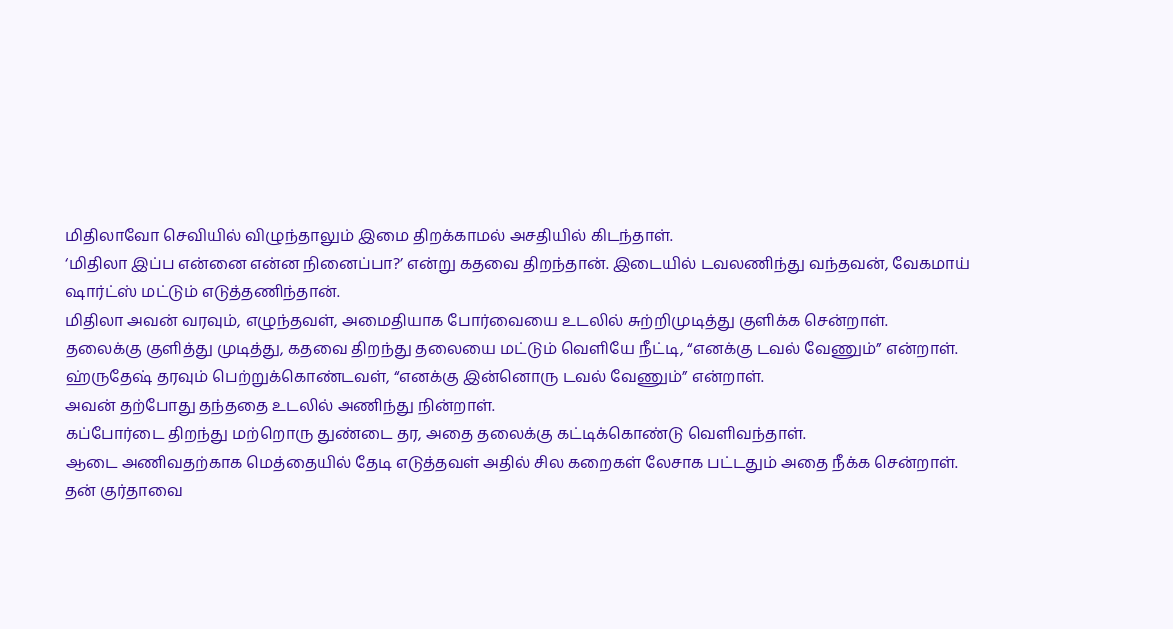மிதிலாவோ செவியில் விழுந்தாலும் இமை திறக்காமல் அசதியில் கிடந்தாள்.
‘மிதிலா இப்ப என்னை என்ன நினைப்பா?’ என்று கதவை திறந்தான். இடையில் டவலணிந்து வந்தவன், வேகமாய் ஷார்ட்ஸ் மட்டும் எடுத்தணிந்தான்.
மிதிலா அவன் வரவும், எழுந்தவள், அமைதியாக போர்வையை உடலில் சுற்றிமுடித்து குளிக்க சென்றாள்.
தலைக்கு குளித்து முடித்து, கதவை திறந்து தலையை மட்டும் வெளியே நீட்டி, “எனக்கு டவல் வேணும்” என்றாள்.
ஹ்ருதேஷ் தரவும் பெற்றுக்கொண்டவள், “எனக்கு இன்னொரு டவல் வேணும்” என்றாள்.
அவன் தற்போது தந்ததை உடலில் அணிந்து நின்றாள்.
கப்போர்டை திறந்து மற்றொரு துண்டை தர, அதை தலைக்கு கட்டிக்கொண்டு வெளிவந்தாள்.
ஆடை அணிவதற்காக மெத்தையில் தேடி எடுத்தவள் அதில் சில கறைகள் லேசாக பட்டதும் அதை நீக்க சென்றாள்.
தன் குர்தாவை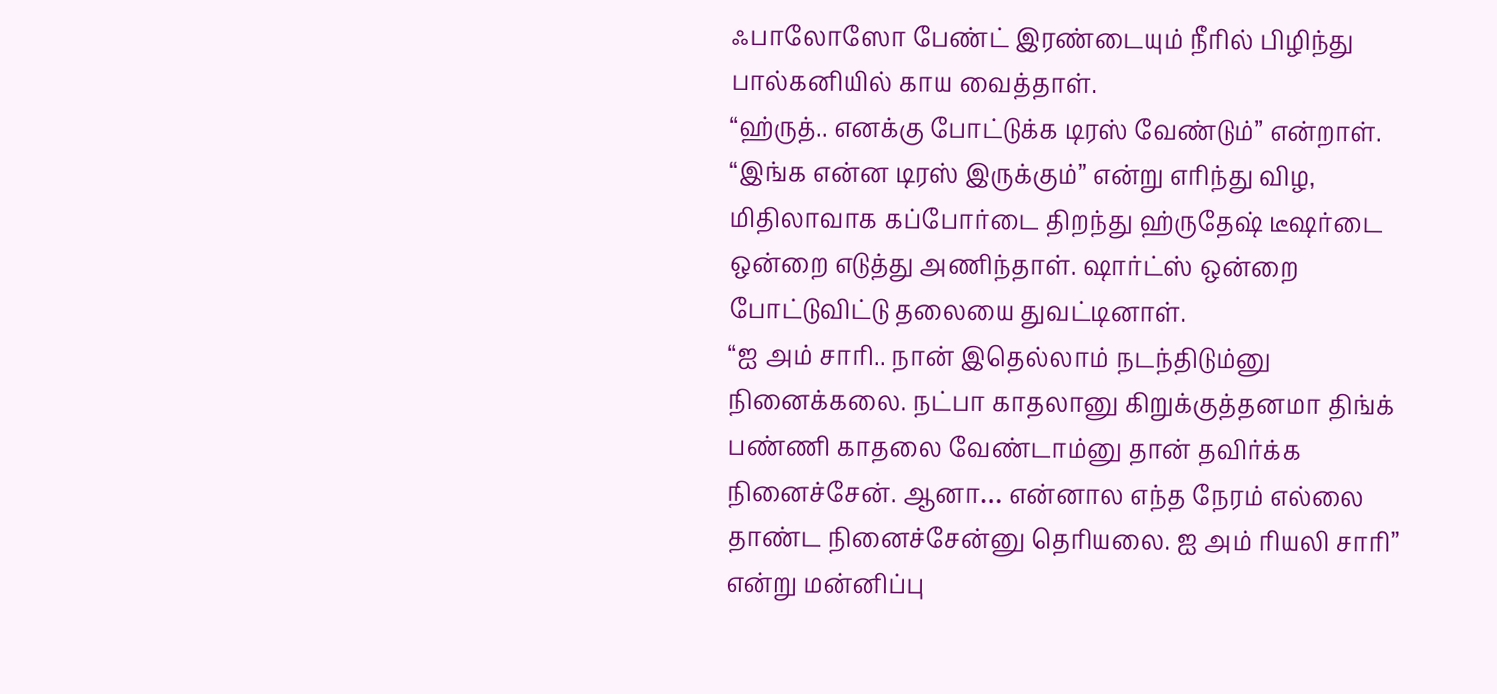ஃபாலோஸோ பேண்ட் இரண்டையும் நீரில் பிழிந்து பால்கனியில் காய வைத்தாள்.
“ஹ்ருத்.. எனக்கு போட்டுக்க டிரஸ் வேண்டும்” என்றாள்.
“இங்க என்ன டிரஸ் இருக்கும்” என்று எரிந்து விழ, மிதிலாவாக கப்போர்டை திறந்து ஹ்ருதேஷ் டீஷர்டை ஒன்றை எடுத்து அணிந்தாள். ஷார்ட்ஸ் ஒன்றை போட்டுவிட்டு தலையை துவட்டினாள்.
“ஐ அம் சாரி.. நான் இதெல்லாம் நடந்திடும்னு நினைக்கலை. நட்பா காதலானு கிறுக்குத்தனமா திங்க் பண்ணி காதலை வேண்டாம்னு தான் தவிர்க்க நினைச்சேன். ஆனா… என்னால எந்த நேரம் எல்லை தாண்ட நினைச்சேன்னு தெரியலை. ஐ அம் ரியலி சாரி” என்று மன்னிப்பு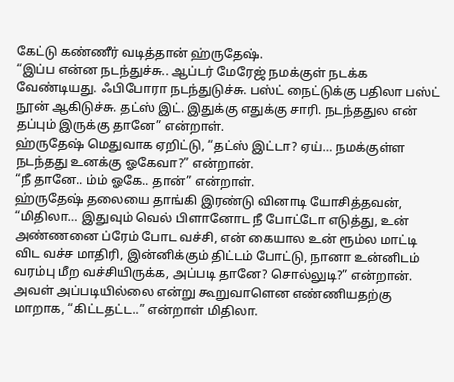கேட்டு கண்ணீர் வடித்தான் ஹ்ருதேஷ்.
“இப்ப என்ன நடந்துச்சு.. ஆப்டர் மேரேஜ் நமக்குள் நடக்க வேண்டியது. ஃபிபோரா நடந்துடுச்சு. பஸ்ட் நைட்டுக்கு பதிலா பஸ்ட் நூன் ஆகிடுச்சு. தட்ஸ் இட். இதுக்கு எதுக்கு சாரி. நடந்ததுல என் தப்பும் இருக்கு தானே” என்றாள்.
ஹ்ருதேஷ் மெதுவாக ஏறிட்டு, “தட்ஸ் இட்டா? ஏய்… நமக்குள்ள நடந்தது உனக்கு ஓகேவா?” என்றான்.
“நீ தானே.. ம்ம் ஓகே.. தான்” என்றாள்.
ஹ்ருதேஷ் தலையை தாங்கி இரண்டு வினாடி யோசித்தவன், “மிதிலா… இதுவும் வெல் பிளானோட நீ போட்டோ எடுத்து, உன் அண்ணனை ப்ரேம் போட வச்சி, என் கையால உன் ரூம்ல மாட்டி விட வச்ச மாதிரி, இன்னிக்கும் திட்டம் போட்டு, நானா உன்னிடம் வரம்பு மீற வச்சியிருக்க, அப்படி தானே? சொல்லுடி?” என்றான். அவள் அப்படியில்லை என்று கூறுவாளென எண்ணியதற்கு மாறாக, “கிட்டதட்ட..” என்றாள் மிதிலா.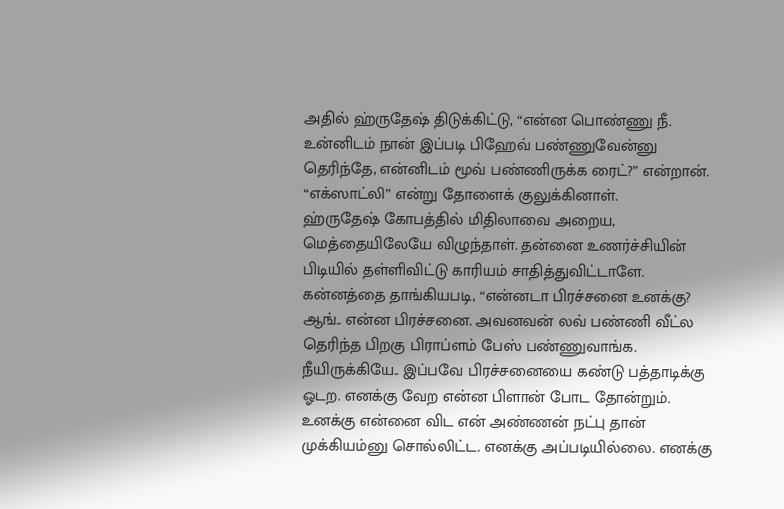அதில் ஹ்ருதேஷ் திடுக்கிட்டு, “என்ன பொண்ணு நீ. உன்னிடம் நான் இப்படி பிஹேவ் பண்ணுவேன்னு தெரிந்தே, என்னிடம் மூவ் பண்ணிருக்க ரைட்?” என்றான்.
“எக்ஸாட்லி” என்று தோளைக் குலுக்கினாள்.
ஹ்ருதேஷ் கோபத்தில் மிதிலாவை அறைய, மெத்தையிலேயே விழுந்தாள். தன்னை உணர்ச்சியின் பிடியில் தள்ளிவிட்டு காரியம் சாதித்துவிட்டாளே.
கன்னத்தை தாங்கியபடி, “என்னடா பிரச்சனை உனக்கு? ஆங்.. என்ன பிரச்சனை. அவனவன் லவ் பண்ணி வீட்ல தெரிந்த பிறகு பிராப்ளம் பேஸ் பண்ணுவாங்க. நீயிருக்கியே.. இப்பவே பிரச்சனையை கண்டு பத்தாடிக்கு ஓடற. எனக்கு வேற என்ன பிளான் போட தோன்றும்.
உனக்கு என்னை விட என் அண்ணன் நட்பு தான் முக்கியம்னு சொல்லிட்ட. எனக்கு அப்படியில்லை. எனக்கு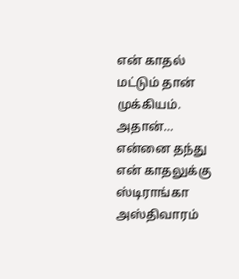என் காதல் மட்டும் தான் முக்கியம். அதான்… என்னை தந்து என் காதலுக்கு ஸ்டிராங்கா அஸ்திவாரம்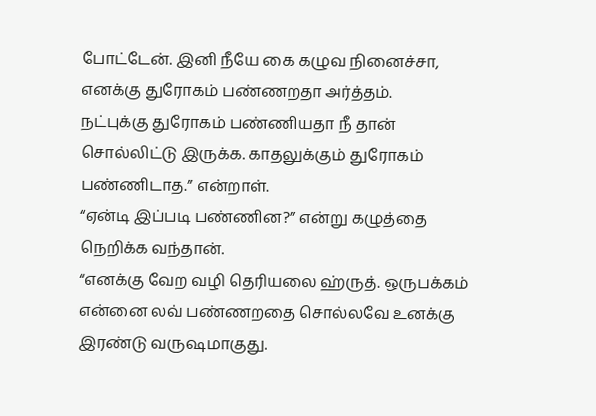போட்டேன். இனி நீயே கை கழுவ நினைச்சா, எனக்கு துரோகம் பண்ணறதா அர்த்தம்.
நட்புக்கு துரோகம் பண்ணியதா நீ தான் சொல்லிட்டு இருக்க. காதலுக்கும் துரோகம் பண்ணிடாத.” என்றாள்.
“ஏன்டி இப்படி பண்ணின?” என்று கழுத்தை நெறிக்க வந்தான்.
“எனக்கு வேற வழி தெரியலை ஹ்ருத். ஒருபக்கம் என்னை லவ் பண்ணறதை சொல்லவே உனக்கு இரண்டு வருஷமாகுது.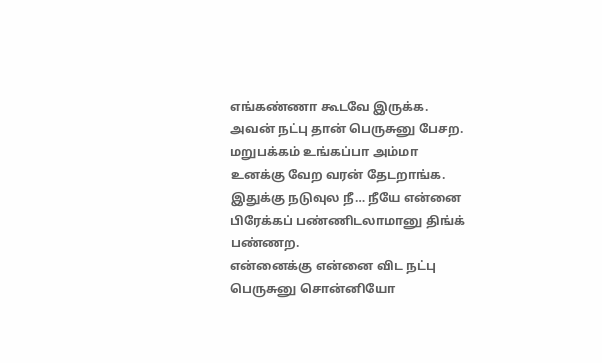எங்கண்ணா கூடவே இருக்க. அவன் நட்பு தான் பெருசுனு பேசற.
மறுபக்கம் உங்கப்பா அம்மா உனக்கு வேற வரன் தேடறாங்க. இதுக்கு நடுவுல நீ… நீயே என்னை பிரேக்கப் பண்ணிடலாமானு திங்க் பண்ணற.
என்னைக்கு என்னை விட நட்பு பெருசுனு சொன்னியோ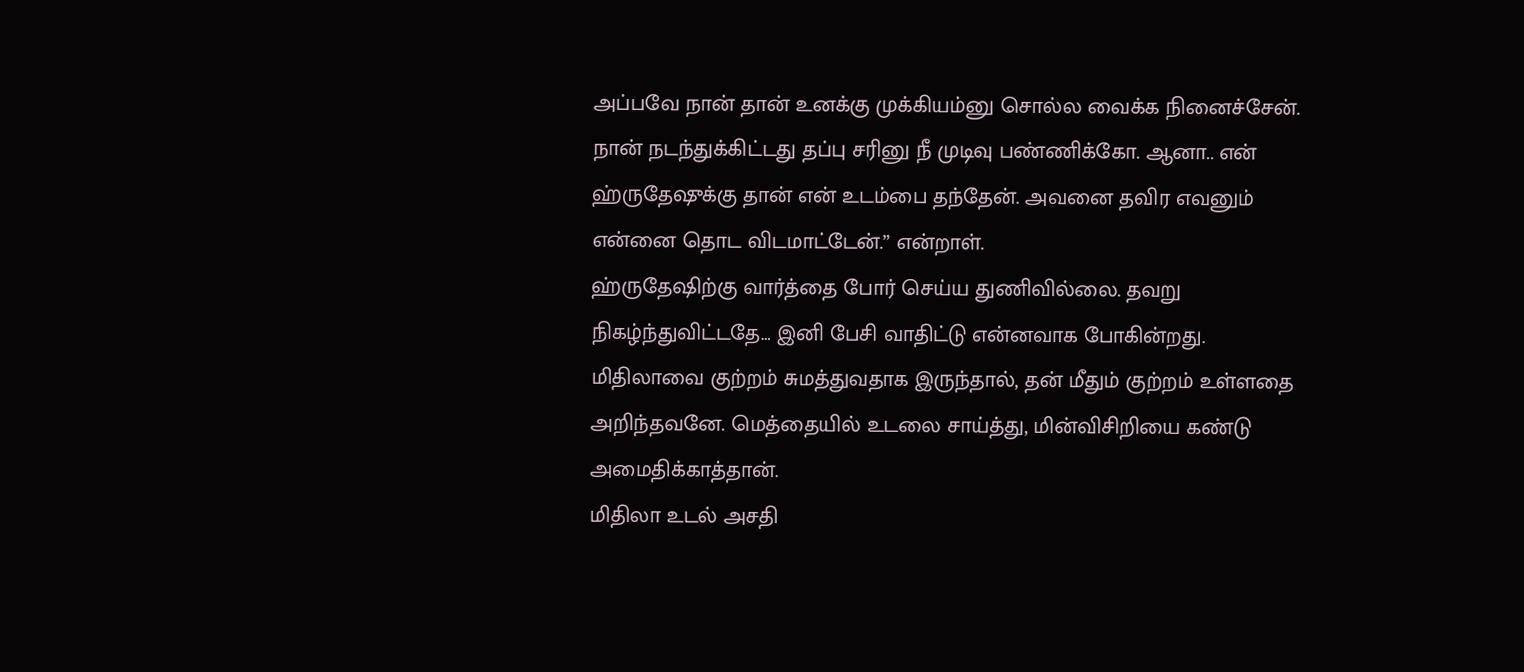அப்பவே நான் தான் உனக்கு முக்கியம்னு சொல்ல வைக்க நினைச்சேன்.
நான் நடந்துக்கிட்டது தப்பு சரினு நீ முடிவு பண்ணிக்கோ. ஆனா.. என் ஹ்ருதேஷுக்கு தான் என் உடம்பை தந்தேன். அவனை தவிர எவனும் என்னை தொட விடமாட்டேன்.” என்றாள்.
ஹ்ருதேஷிற்கு வார்த்தை போர் செய்ய துணிவில்லை. தவறு நிகழ்ந்துவிட்டதே… இனி பேசி வாதிட்டு என்னவாக போகின்றது.
மிதிலாவை குற்றம் சுமத்துவதாக இருந்தால், தன் மீதும் குற்றம் உள்ளதை அறிந்தவனே. மெத்தையில் உடலை சாய்த்து, மின்விசிறியை கண்டு அமைதிக்காத்தான்.
மிதிலா உடல் அசதி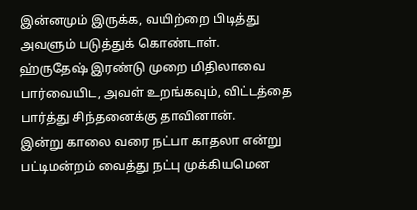இன்னமும் இருக்க, வயிற்றை பிடித்து அவளும் படுத்துக் கொண்டாள்.
ஹ்ருதேஷ் இரண்டு முறை மிதிலாவை பார்வையிட, அவள் உறங்கவும், விட்டத்தை பார்த்து சிந்தனைக்கு தாவினான்.
இன்று காலை வரை நட்பா காதலா என்று பட்டிமன்றம் வைத்து நட்பு முக்கியமென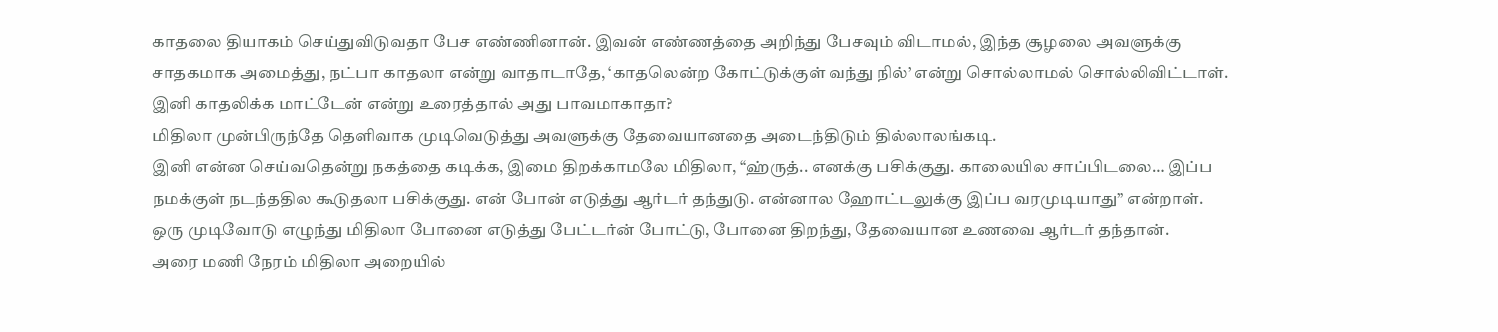காதலை தியாகம் செய்துவிடுவதா பேச எண்ணினான். இவன் எண்ணத்தை அறிந்து பேசவும் விடாமல், இந்த சூழலை அவளுக்கு சாதகமாக அமைத்து, நட்பா காதலா என்று வாதாடாதே, ‘காதலென்ற கோட்டுக்குள் வந்து நில்’ என்று சொல்லாமல் சொல்லிவிட்டாள்.
இனி காதலிக்க மாட்டேன் என்று உரைத்தால் அது பாவமாகாதா?
மிதிலா முன்பிருந்தே தெளிவாக முடிவெடுத்து அவளுக்கு தேவையானதை அடைந்திடும் தில்லாலங்கடி.
இனி என்ன செய்வதென்று நகத்தை கடிக்க, இமை திறக்காமலே மிதிலா, “ஹ்ருத்.. எனக்கு பசிக்குது. காலையில சாப்பிடலை… இப்ப நமக்குள் நடந்ததில கூடுதலா பசிக்குது. என் போன் எடுத்து ஆர்டர் தந்துடு. என்னால ஹோட்டலுக்கு இப்ப வரமுடியாது” என்றாள்.
ஒரு முடிவோடு எழுந்து மிதிலா போனை எடுத்து பேட்டர்ன் போட்டு, போனை திறந்து, தேவையான உணவை ஆர்டர் தந்தான்.
அரை மணி நேரம் மிதிலா அறையில்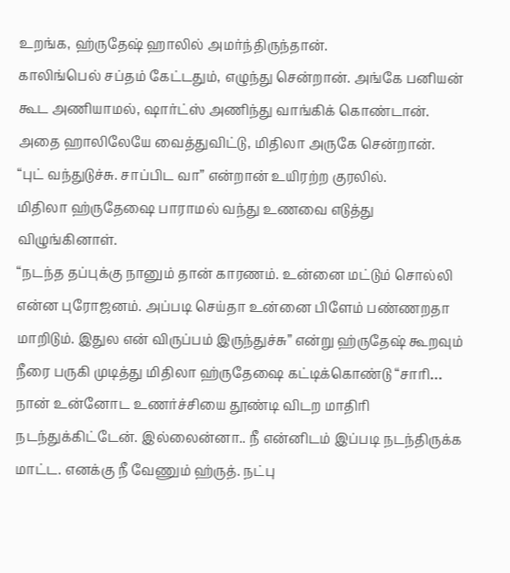உறங்க, ஹ்ருதேஷ் ஹாலில் அமர்ந்திருந்தான்.
காலிங்பெல் சப்தம் கேட்டதும், எழுந்து சென்றான். அங்கே பனியன் கூட அணியாமல், ஷார்ட்ஸ் அணிந்து வாங்கிக் கொண்டான்.
அதை ஹாலிலேயே வைத்துவிட்டு, மிதிலா அருகே சென்றான்.
“புட் வந்துடுச்சு. சாப்பிட வா” என்றான் உயிரற்ற குரலில்.
மிதிலா ஹ்ருதேஷை பாராமல் வந்து உணவை எடுத்து விழுங்கினாள்.
“நடந்த தப்புக்கு நானும் தான் காரணம். உன்னை மட்டும் சொல்லி என்ன புரோஜனம். அப்படி செய்தா உன்னை பிளேம் பண்ணறதா மாறிடும். இதுல என் விருப்பம் இருந்துச்சு” என்று ஹ்ருதேஷ் கூறவும் நீரை பருகி முடித்து மிதிலா ஹ்ருதேஷை கட்டிக்கொண்டு “சாரி… நான் உன்னோட உணர்ச்சியை தூண்டி விடற மாதிரி நடந்துக்கிட்டேன். இல்லைன்னா.. நீ என்னிடம் இப்படி நடந்திருக்க மாட்ட. எனக்கு நீ வேணும் ஹ்ருத். நட்பு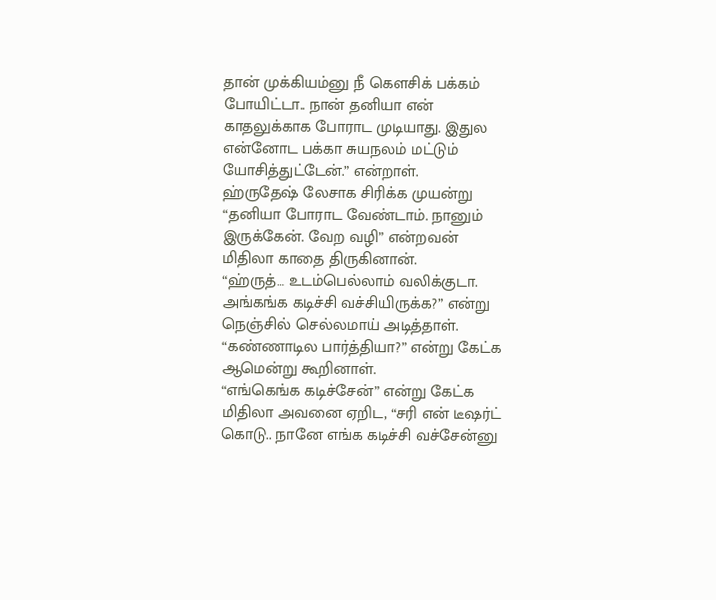தான் முக்கியம்னு நீ கௌசிக் பக்கம் போயிட்டா.. நான் தனியா என் காதலுக்காக போராட முடியாது. இதுல என்னோட பக்கா சுயநலம் மட்டும் யோசித்துட்டேன்.” என்றாள்.
ஹ்ருதேஷ் லேசாக சிரிக்க முயன்று “தனியா போராட வேண்டாம். நானும் இருக்கேன். வேற வழி” என்றவன் மிதிலா காதை திருகினான்.
“ஹ்ருத்… உடம்பெல்லாம் வலிக்குடா. அங்கங்க கடிச்சி வச்சியிருக்க?” என்று நெஞ்சில் செல்லமாய் அடித்தாள்.
“கண்ணாடில பார்த்தியா?” என்று கேட்க ஆமென்று கூறினாள்.
“எங்கெங்க கடிச்சேன்” என்று கேட்க மிதிலா அவனை ஏறிட, “சரி என் டீஷர்ட் கொடு.. நானே எங்க கடிச்சி வச்சேன்னு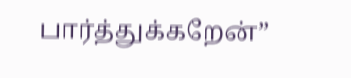பார்த்துக்கறேன்”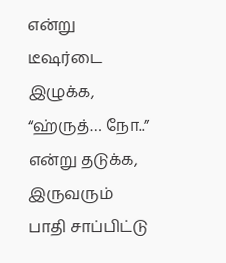என்று டீஷர்டை இழுக்க, “ஹ்ருத்… நோ..” என்று தடுக்க, இருவரும் பாதி சாப்பிட்டு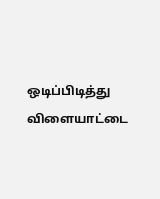ஒடிப்பிடித்து விளையாட்டை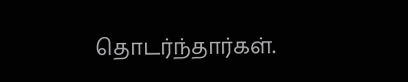தொடர்ந்தார்கள்.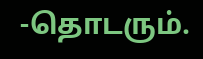-தொடரும்.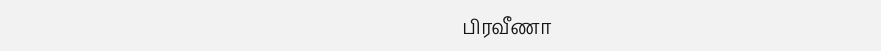பிரவீணா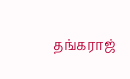தங்கராஜ்